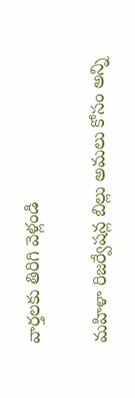వార్తలకు తిరిగి వెళ్లండి

మహిళా రిజర్వేషన్ల బిల్లు అమలు కోసం అన్ని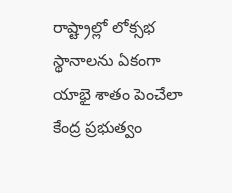రాష్ట్రాల్లో లోక్సభ స్థానాలను ఏకంగా యాభై శాతం పెంచేలా కేంద్ర ప్రభుత్వం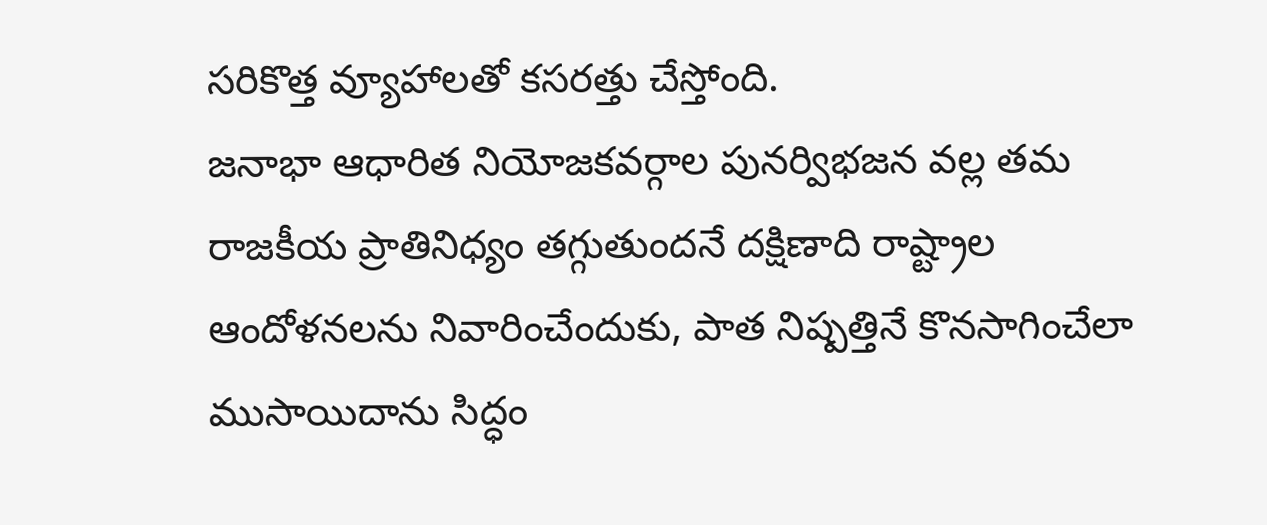సరికొత్త వ్యూహాలతో కసరత్తు చేస్తోంది.
జనాభా ఆధారిత నియోజకవర్గాల పునర్విభజన వల్ల తమ రాజకీయ ప్రాతినిధ్యం తగ్గుతుందనే దక్షిణాది రాష్ట్రాల ఆందోళనలను నివారించేందుకు, పాత నిష్పత్తినే కొనసాగించేలా ముసాయిదాను సిద్ధం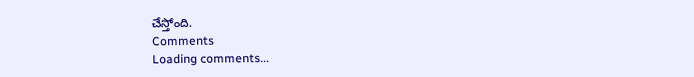చేస్తోంది.
Comments
Loading comments...